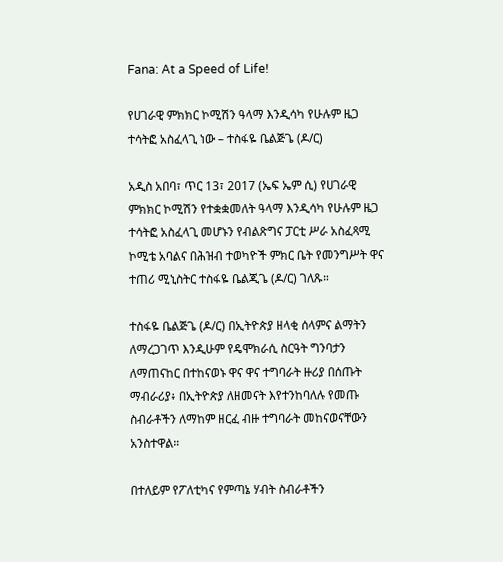Fana: At a Speed of Life!

የሀገራዊ ምክክር ኮሚሽን ዓላማ እንዲሳካ የሁሉም ዜጋ ተሳትፎ አስፈላጊ ነው – ተስፋዬ ቤልጅጌ (ዶ/ር)

አዲስ አበባ፣ ጥር 13፣ 2017 (ኤፍ ኤም ሲ) የሀገራዊ ምክክር ኮሚሽን የተቋቋመለት ዓላማ እንዲሳካ የሁሉም ዜጋ ተሳትፎ አስፈላጊ መሆኑን የብልጽግና ፓርቲ ሥራ አስፈጻሚ ኮሚቴ አባልና በሕዝብ ተወካዮች ምክር ቤት የመንግሥት ዋና ተጠሪ ሚኒስትር ተስፋዬ ቤልጂጌ (ዶ/ር) ገለጹ።

ተስፋዬ ቤልጅጌ (ዶ/ር) በኢትዮጵያ ዘላቂ ሰላምና ልማትን ለማረጋገጥ እንዲሁም የዴሞክራሲ ስርዓት ግንባታን ለማጠናከር በተከናወኑ ዋና ዋና ተግባራት ዙሪያ በሰጡት ማብራሪያ፥ በኢትዮጵያ ለዘመናት እየተንከባለሉ የመጡ ስብራቶችን ለማከም ዘርፈ ብዙ ተግባራት መከናወናቸውን አንስተዋል።

በተለይም የፖለቲካና የምጣኔ ሃብት ስብራቶችን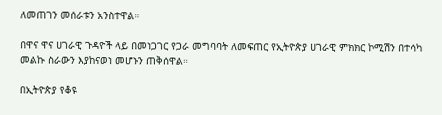ለመጠገን መሰራቱን አንስተዋል።

በዋና ዋና ሀገራዊ ጉዳዮች ላይ በመነጋገር የጋራ መግባባት ለመፍጠር የኢትዮጵያ ሀገራዊ ምክክር ኮሚሽን በተሳካ መልኩ ስራውን እያከናወነ መሆኑን ጠቅሰዋል።

በኢትዮጵያ የቆዩ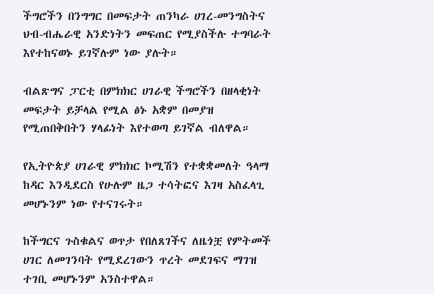ችግሮችን በንግግር በመፍታት ጠንካራ ሀገረ-መንግስትና ህብ-ብሔራዊ አንድነትን መፍጠር የሚያስችሉ ተግባራት እየተከናወኑ ይገኛሉም ነው ያሉት።

ብልጽግና ፓርቲ በምክክር ሀገራዊ ችግሮችን በዘላቂነት መፍታት ይቻላል የሚል ፅኑ አቋም በመያዝ የሚጠበቅበትን ሃላፊነት እየተወጣ ይገኛል ብለዋል።

የኢትዮጵያ ሀገራዊ ምክክር ኮሚሽን የተቋቋመለት ዓላማ ከዳር እንዲደርስ የሁሉም ዜጋ ተሳትፎና እገዛ አስፈላጊ መሆኑንም ነው የተናገሩት።

ከችግርና ጉስቁልና ወጥታ የበለጸገችና ለዜጎቿ የምትመች ሀገር ለመገንባት የሚደረገውን ጥረት መደገፍና ማገዝ ተገቢ መሆኑንም አንስተዋል።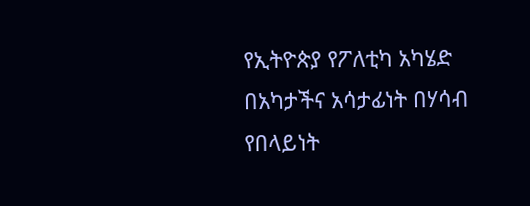የኢትዮጵያ የፖለቲካ አካሄድ በአካታችና አሳታፊነት በሃሳብ የበላይነት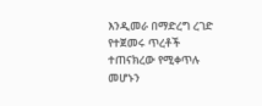እንዲመራ በማድረግ ረገድ የተጀመሩ ጥረቶች ተጠናክረው የሚቀጥሉ መሆኑን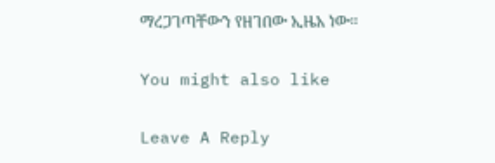ማረጋገጣቸውን የዘገበው ኢዜአ ነው።

You might also like

Leave A Reply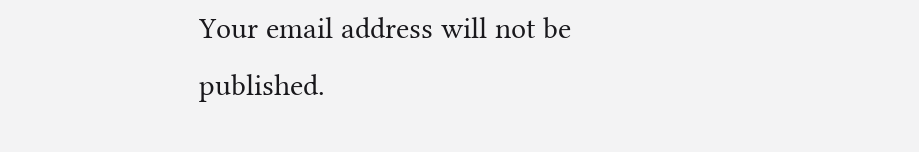Your email address will not be published.